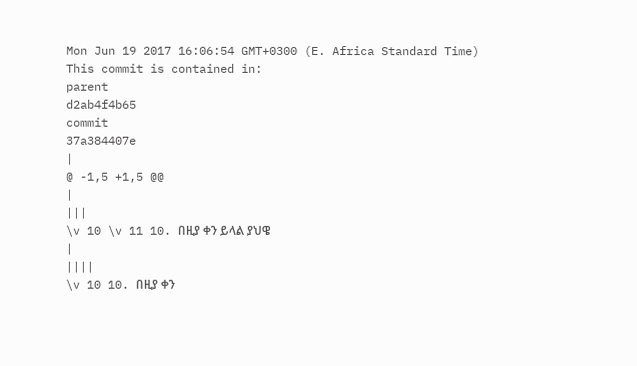Mon Jun 19 2017 16:06:54 GMT+0300 (E. Africa Standard Time)
This commit is contained in:
parent
d2ab4f4b65
commit
37a384407e
|
@ -1,5 +1,5 @@
|
|||
\v 10 \v 11 10. በዚያ ቀን ይላል ያህዌ
|
||||
\v 10 10. በዚያ ቀን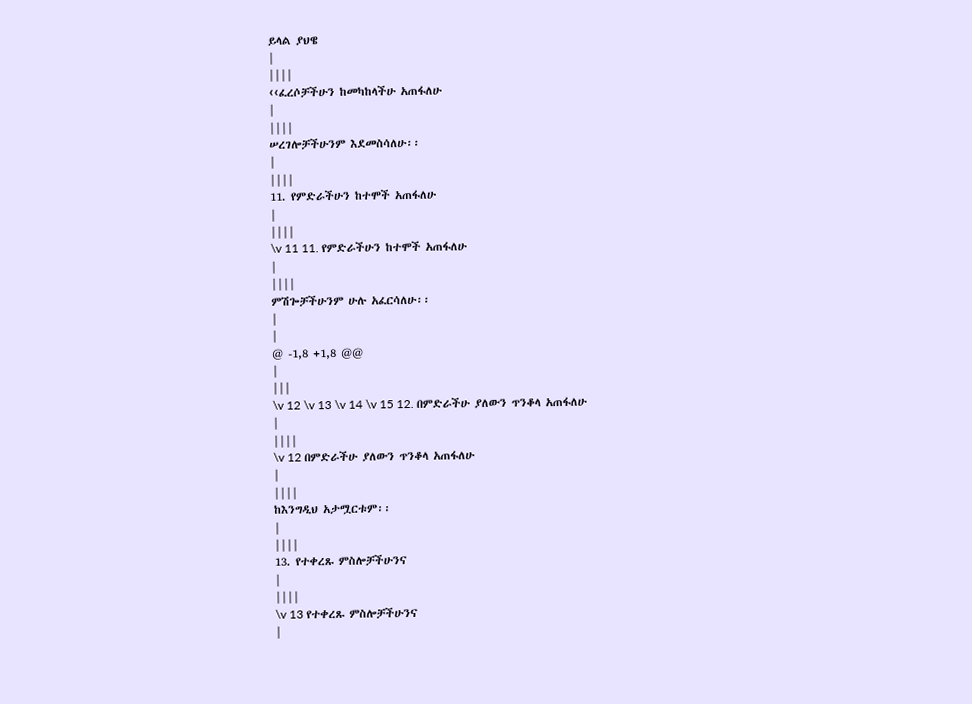ይላል ያህዌ
|
||||
‹‹ፈረሶቻችሁን ከመካከላችሁ አጠፋለሁ
|
||||
ሠረገሎቻችሁንም እደመስሳለሁ፡፡
|
||||
11. የምድራችሁን ከተሞች አጠፋለሁ
|
||||
\v 11 11. የምድራችሁን ከተሞች አጠፋለሁ
|
||||
ምሽጐቻችሁንም ሁሉ አፈርሳለሁ፡፡
|
|
@ -1,8 +1,8 @@
|
|||
\v 12 \v 13 \v 14 \v 15 12. በምድራችሁ ያለውን ጥንቆላ አጠፋለሁ
|
||||
\v 12 በምድራችሁ ያለውን ጥንቆላ አጠፋለሁ
|
||||
ከእንግዲህ አታሟርቱም፡፡
|
||||
13. የተቀረጹ ምስሎቻችሁንና
|
||||
\v 13 የተቀረጹ ምስሎቻችሁንና
|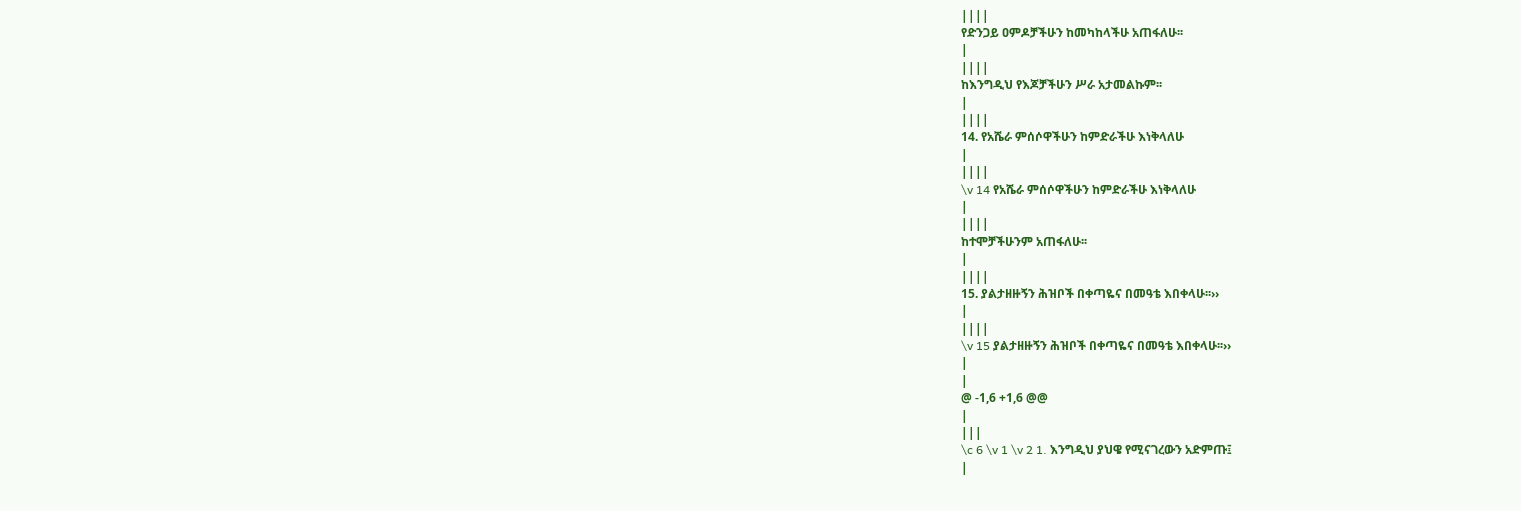||||
የድንጋይ ዐምዶቻችሁን ከመካከላችሁ አጠፋለሁ፡፡
|
||||
ከእንግዲህ የእጆቻችሁን ሥራ አታመልኩም፡፡
|
||||
14. የአሼራ ምሰሶዋችሁን ከምድራችሁ እነቅላለሁ
|
||||
\v 14 የአሼራ ምሰሶዋችሁን ከምድራችሁ እነቅላለሁ
|
||||
ከተሞቻችሁንም አጠፋለሁ፡፡
|
||||
15. ያልታዘዙኝን ሕዝቦች በቀጣዬና በመዓቴ እበቀላሁ፡፡››
|
||||
\v 15 ያልታዘዙኝን ሕዝቦች በቀጣዬና በመዓቴ እበቀላሁ፡፡››
|
|
@ -1,6 +1,6 @@
|
|||
\c 6 \v 1 \v 2 1. እንግዲህ ያህዌ የሚናገረውን አድምጡ፤
|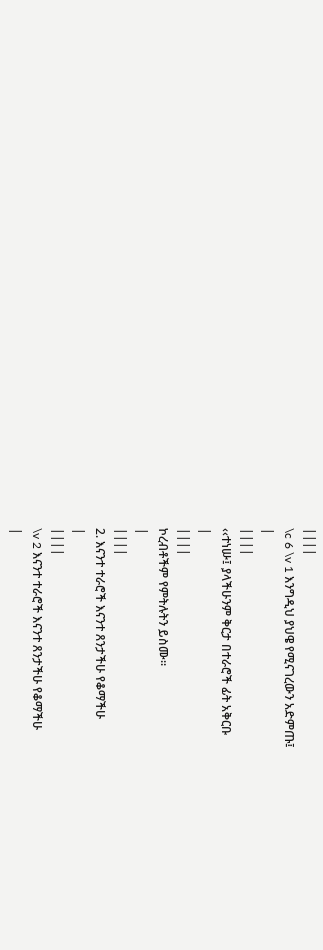||||
\c 6 \v 1 እንግዲህ ያህዌ የሚናገረውን አድምጡ፤
|
||||
‹‹ተነሡ፤ ያላችሁንም ቅርታ በተራሮች ፊት አቅርቡ
|
||||
ኮረብቶችም የምትሉትን ይስሙ፡፡
|
||||
2. እናንተ ተራሮች እናንተ ጸንታችሁ የቆማችሁ
|
||||
\v 2 እናንተ ተራሮች እናንተ ጸንታችሁ የቆማችሁ
|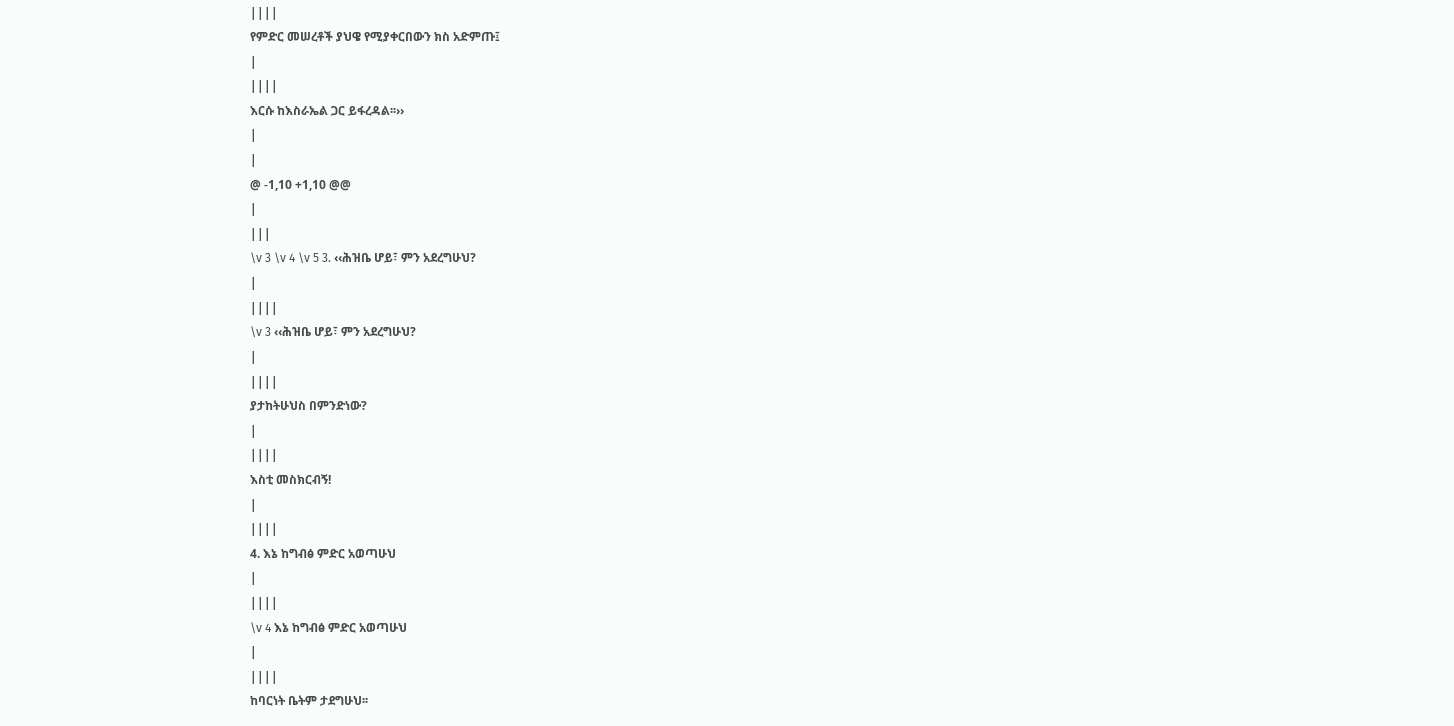||||
የምድር መሠረቶች ያህዌ የሚያቀርበውን ክስ አድምጡ፤
|
||||
እርሱ ከእስራኤል ጋር ይፋረዳል፡፡››
|
|
@ -1,10 +1,10 @@
|
|||
\v 3 \v 4 \v 5 3. ‹‹ሕዝቤ ሆይ፣ ምን አደረግሁህ?
|
||||
\v 3 ‹‹ሕዝቤ ሆይ፣ ምን አደረግሁህ?
|
||||
ያታከትሁህስ በምንድነው?
|
||||
እስቲ መስክርብኝ!
|
||||
4. እኔ ከግብፅ ምድር አወጣሁህ
|
||||
\v 4 እኔ ከግብፅ ምድር አወጣሁህ
|
||||
ከባርነት ቤትም ታደግሁህ፡፡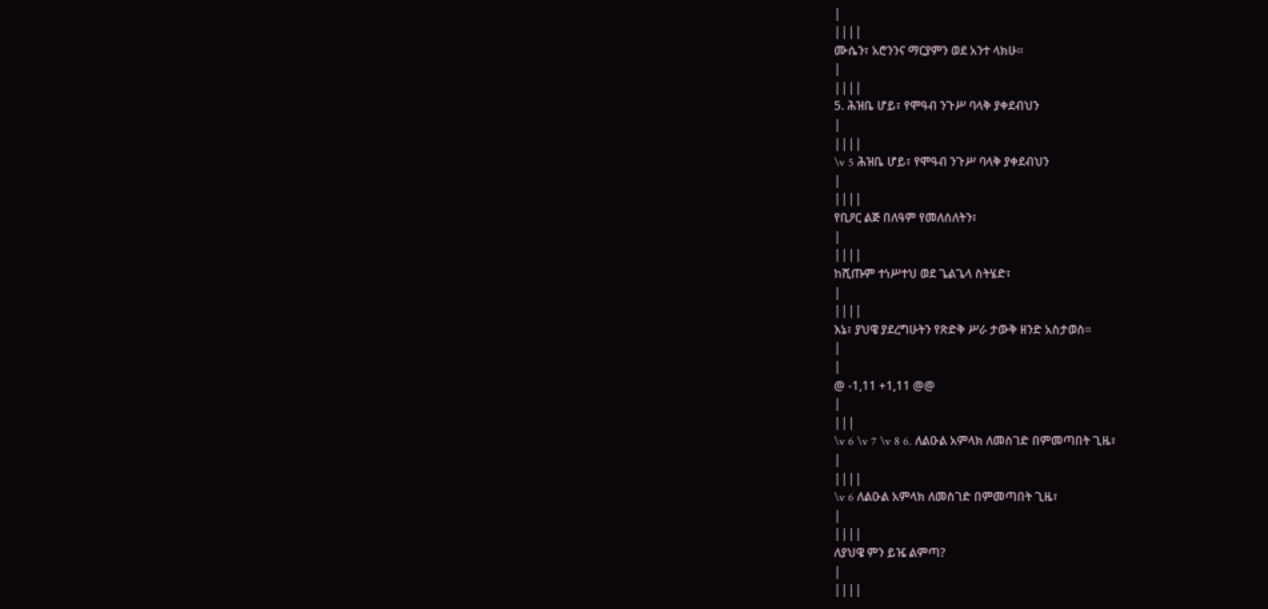|
||||
ሙሴን፣ አሮንንና ማርያምን ወደ አንተ ላክሁ፡፡
|
||||
5. ሕዝቤ ሆይ፣ የሞዓብ ንጉሥ ባላቅ ያቀደብህን
|
||||
\v 5 ሕዝቤ ሆይ፣ የሞዓብ ንጉሥ ባላቅ ያቀደብህን
|
||||
የቢዖር ልጅ በለዓም የመለሰለትን፣
|
||||
ከሺጡም ተነሥተህ ወደ ጌልጌላ ስትሄድ፣
|
||||
እኔ፣ ያህዌ ያደረግሁትን የጽድቅ ሥራ ታውቅ ዘንድ አስታወስ፡፡
|
|
@ -1,11 +1,11 @@
|
|||
\v 6 \v 7 \v 8 6. ለልዑል አምላክ ለመስገድ በምመጣበት ጊዜ፣
|
||||
\v 6 ለልዑል አምላክ ለመስገድ በምመጣበት ጊዜ፣
|
||||
ለያህዌ ምን ይዤ ልምጣ?
|
||||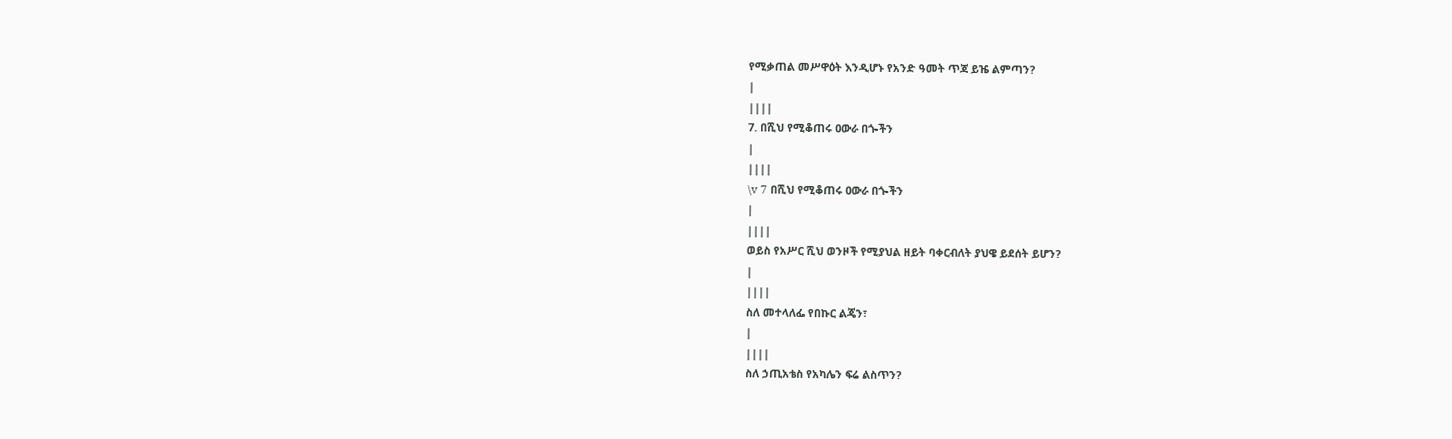የሚቃጠል መሥዋዕት እንዲሆኑ የአንድ ዓመት ጥጃ ይዤ ልምጣን?
|
||||
7. በሺህ የሚቆጠሩ ዐውራ በጐችን
|
||||
\v 7 በሺህ የሚቆጠሩ ዐውራ በጐችን
|
||||
ወይስ የአሥር ሺህ ወንዞች የሚያህል ዘይት ባቀርብለት ያህዌ ይደሰት ይሆን?
|
||||
ስለ መተላለፌ የበኩር ልጄን፣
|
||||
ስለ ኃጢአቴስ የአካሌን ፍሬ ልስጥን?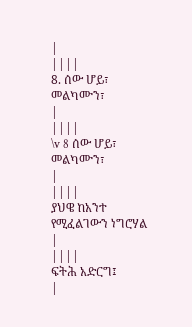|
||||
8. ሰው ሆይ፣ መልካሙን፣
|
||||
\v 8 ሰው ሆይ፣ መልካሙን፣
|
||||
ያህዌ ከአንተ የሚፈልገውን ነግሮሃል
|
||||
ፍትሕ አድርግ፤
|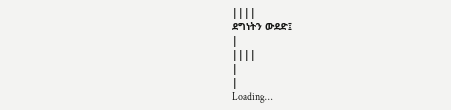||||
ደግነትን ውደድ፤
|
||||
|
|
Loading…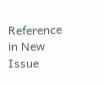Reference in New Issue